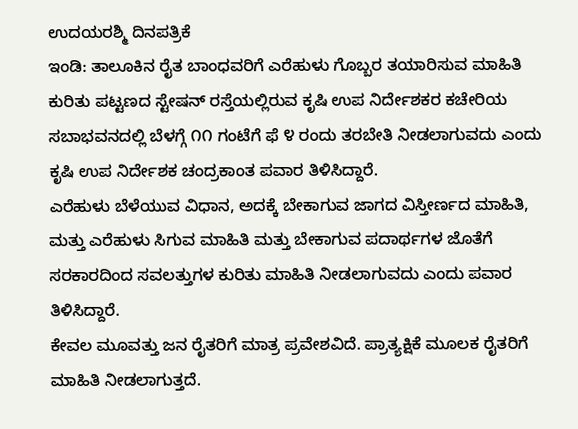ಉದಯರಶ್ಮಿ ದಿನಪತ್ರಿಕೆ
ಇಂಡಿ: ತಾಲೂಕಿನ ರೈತ ಬಾಂಧವರಿಗೆ ಎರೆಹುಳು ಗೊಬ್ಬರ ತಯಾರಿಸುವ ಮಾಹಿತಿ ಕುರಿತು ಪಟ್ಟಣದ ಸ್ಟೇಷನ್ ರಸ್ತೆಯಲ್ಲಿರುವ ಕೃಷಿ ಉಪ ನಿರ್ದೇಶಕರ ಕಚೇರಿಯ ಸಬಾಭವನದಲ್ಲಿ ಬೆಳಗ್ಗೆ ೧೧ ಗಂಟೆಗೆ ಫೆ ೪ ರಂದು ತರಬೇತಿ ನೀಡಲಾಗುವದು ಎಂದು ಕೃಷಿ ಉಪ ನಿರ್ದೇಶಕ ಚಂದ್ರಕಾಂತ ಪವಾರ ತಿಳಿಸಿದ್ದಾರೆ.
ಎರೆಹುಳು ಬೆಳೆಯುವ ವಿಧಾನ, ಅದಕ್ಕೆ ಬೇಕಾಗುವ ಜಾಗದ ವಿಸ್ತೀರ್ಣದ ಮಾಹಿತಿ, ಮತ್ತು ಎರೆಹುಳು ಸಿಗುವ ಮಾಹಿತಿ ಮತ್ತು ಬೇಕಾಗುವ ಪದಾರ್ಥಗಳ ಜೊತೆಗೆ ಸರಕಾರದಿಂದ ಸವಲತ್ತುಗಳ ಕುರಿತು ಮಾಹಿತಿ ನೀಡಲಾಗುವದು ಎಂದು ಪವಾರ ತಿಳಿಸಿದ್ದಾರೆ.
ಕೇವಲ ಮೂವತ್ತು ಜನ ರೈತರಿಗೆ ಮಾತ್ರ ಪ್ರವೇಶವಿದೆ. ಪ್ರಾತ್ಯಕ್ಷಿಕೆ ಮೂಲಕ ರೈತರಿಗೆ ಮಾಹಿತಿ ನೀಡಲಾಗುತ್ತದೆ.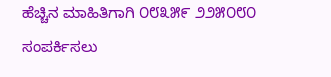ಹೆಚ್ಚಿನ ಮಾಹಿತಿಗಾಗಿ ೦೮೩೫೯ ೨೨೫೦೮೦ ಸಂಪರ್ಕಿಸಲು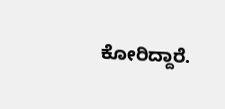ಕೋರಿದ್ದಾರೆ.